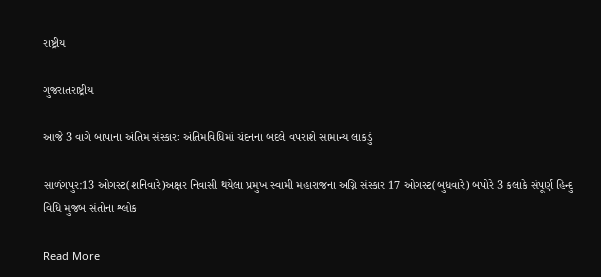રાષ્ટ્રીય

ગુજરાતરાષ્ટ્રીય

આજે 3 વાગે બાપાના અંતિમ સંસ્કારઃ અંતિમવિધિમાં ચંદનના બદલે વપરાશે સામાન્ય લાકડું

સાળંગપુર:13 ઓગસ્ટ(શનિવારે)અક્ષર નિવાસી થયેલા પ્રમુખ સ્વામી મહારાજના અગ્નિ સંસ્કાર 17 ઓગસ્ટ(બુધવારે) બપોરે 3 કલાકે સંપૂર્ણ હિન્દુ વિધિ મુજબ સંતોના શ્લોક

Read More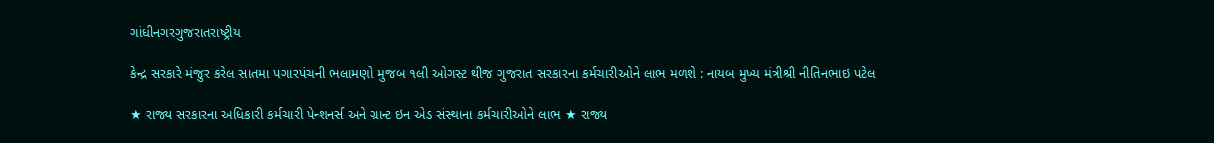ગાંધીનગરગુજરાતરાષ્ટ્રીય

કેન્દ્ર સરકારે મંજુર કરેલ સાતમા પગારપંચની ભલામણો મુજબ ૧લી ઓગસ્ટ થીજ ગુજરાત સરકારના કર્મચારીઓને લાભ મળશે : નાયબ મુખ્ય મંત્રીશ્રી નીતિનભાઇ પટેલ

★ રાજ્ય સરકારના અધિકારી કર્મચારી પેન્શનર્સ અને ગ્રાન્ટ ઇન એડ સંસ્થાના કર્મચારીઓને લાભ ★ રાજ્ય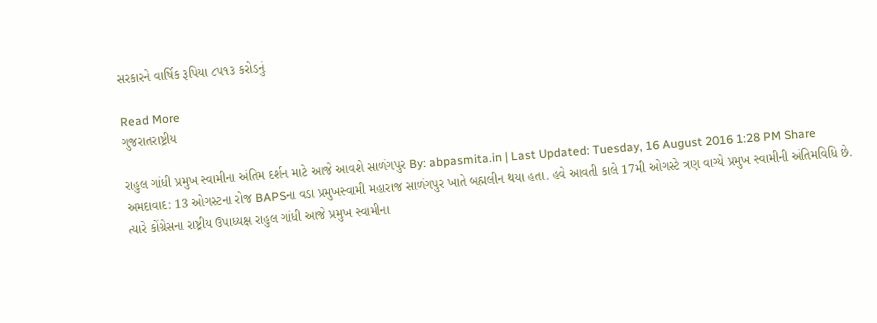સરકારને વાર્ષિક રૂપિયા ૮૫૧૩ કરોડનું

Read More
ગુજરાતરાષ્ટ્રીય

રાહુલ ગાંધી પ્રમુખ સ્વામીના અંતિમ દર્શન માટે આજે આવશે સાળંગપુર By: abpasmita.in | Last Updated: Tuesday, 16 August 2016 1:28 PM Share અમદાવાદ: 13 ઓગસ્ટના રોજ BAPSના વડા પ્રમુખસ્વામી મહારાજ સાળંગપુર ખાતે બહ્મલીન થયા હતા. હવે આવતી કાલે 17મી ઓગસ્ટે ત્રણ વાગ્યે પ્રમુખ સ્વામીની અંતિમવિધિ છે. ત્યારે કોંગ્રેસના રાષ્ટ્રીય ઉપાધ્યક્ષ રાહુલ ગાંધી આજે પ્રમુખ સ્વામીના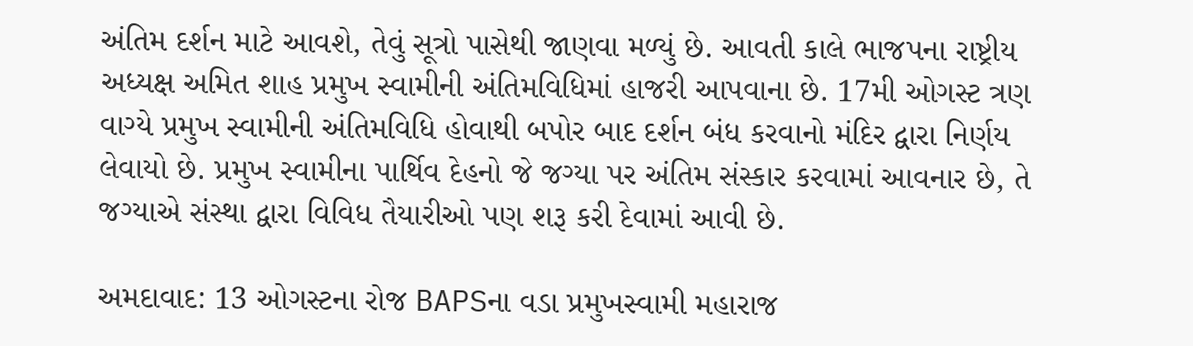અંતિમ દર્શન માટે આવશે, તેવું સૂત્રો પાસેથી જાણવા મળ્યું છે. આવતી કાલે ભાજપના રાષ્ટ્રીય અધ્યક્ષ અમિત શાહ પ્રમુખ સ્વામીની અંતિમવિધિમાં હાજરી આપવાના છે. 17મી ઓગસ્ટ ત્રણ વાગ્યે પ્રમુખ સ્વામીની અંતિમવિધિ હોવાથી બપોર બાદ દર્શન બંધ કરવાનો મંદિર દ્વારા નિર્ણય લેવાયો છે. પ્રમુખ સ્વામીના પાર્થિવ દેહનો જે જગ્યા પર અંતિમ સંસ્કાર કરવામાં આવનાર છે, તે જગ્યાએ સંસ્થા દ્વારા વિવિધ તૈયારીઓ પણ શરૂ કરી દેવામાં આવી છે.

અમદાવાદ: 13 ઓગસ્ટના રોજ BAPSના વડા પ્રમુખસ્વામી મહારાજ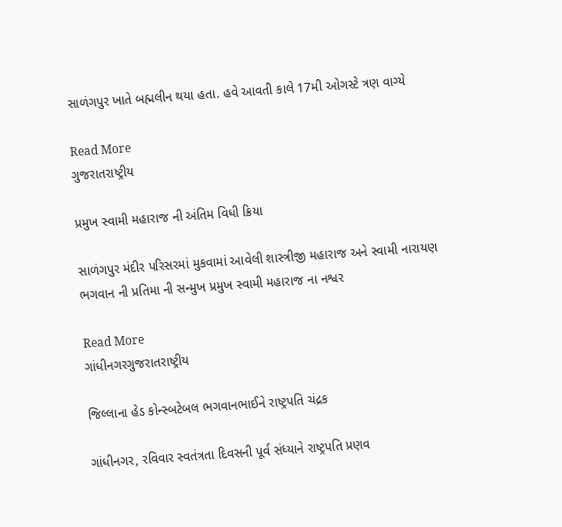સાળંગપુર ખાતે બહ્મલીન થયા હતા. હવે આવતી કાલે 17મી ઓગસ્ટે ત્રણ વાગ્યે

Read More
ગુજરાતરાષ્ટ્રીય

પ્રમુખ સ્વામી મહારાજ ની અંતિમ વિધી ક્રિયા

સાળંગપુર મંદીર પરિસરમાં મુકવામાં આવેલી શાસ્ત્રીજી મહારાજ અને સ્વામી નારાયણ ભગવાન ની પ્રતિમા ની સન્મુખ પ્રમુખ સ્વામી મહારાજ ના નશ્વર

Read More
ગાંધીનગરગુજરાતરાષ્ટ્રીય

જિલ્લાના હેડ કોન્સ્બટેબલ ભગવાનભાઈને રાષ્ટ્રપતિ ચંદ્રક

ગાંધીનગર, રવિવાર સ્વતંત્રતા દિવસની પૂર્વ સંધ્યાને રાષ્ટ્રપતિ પ્રણવ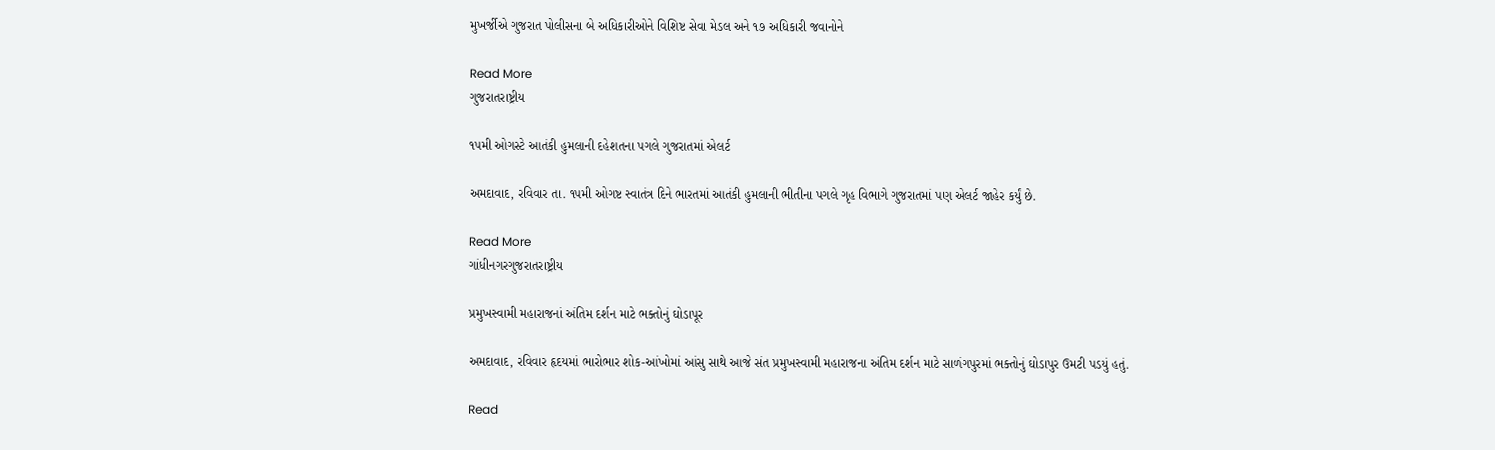મુખર્જીએ ગુજરાત પોલીસના બે અધિકારીઓને વિશિષ્ટ સેવા મેડલ અને ૧૭ અધિકારી જવાનોને

Read More
ગુજરાતરાષ્ટ્રીય

૧૫મી ઓગસ્ટે આતંકી હુમલાની દહેશતના પગલે ગુજરાતમાં એલર્ટ

અમદાવાદ, રવિવાર તા. ૧૫મી ઓગષ્ટ સ્વાતંત્ર દિને ભારતમાં આતંકી હુમલાની ભીતીના પગલે ગૃહ વિભાગે ગુજરાતમાં પણ એલર્ટ જાહેર કર્યું છે.

Read More
ગાંધીનગરગુજરાતરાષ્ટ્રીય

પ્રમુખસ્વામી મહારાજનાં અંતિમ દર્શન માટે ભક્તોનું ઘોડાપૂર

અમદાવાદ, રવિવાર હૃદયમાં ભારોભાર શોક-આંખોમાં આંસુ સાથે આજે સંત પ્રમુખસ્વામી મહારાજના અંતિમ દર્શન માટે સાળંગપુરમાં ભક્તોનું ઘોડાપુર ઉમટી પડયું હતું.

Read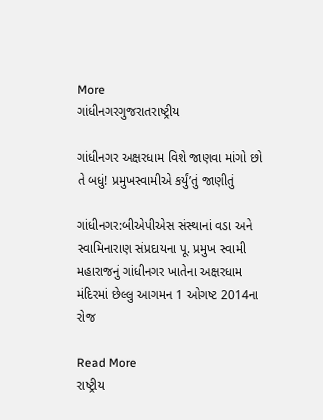More
ગાંધીનગરગુજરાતરાષ્ટ્રીય

ગાંધીનગર અક્ષરધામ વિશે જાણવા માંગો છો તે બધું! પ્રમુખસ્વામીએ કર્યું’તું જાણીતું

ગાંધીનગર:બીએપીએસ સંસ્થાનાં વડા અને સ્વામિનારાણ સંપ્રદાયના પૂ. પ્રમુખ સ્વામી મહારાજનું ગાંધીનગર ખાતેના અક્ષરધામ મંદિરમાં છેલ્લુ આગમન 1 ઓગષ્ટ 2014ના રોજ

Read More
રાષ્ટ્રીય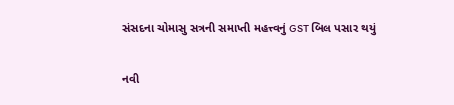સંસદના ચોમાસુ સત્રની સમાપ્તી મહત્ત્વનું GST બિલ પસાર થયું

નવી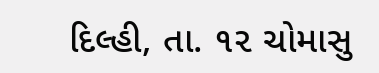દિલ્હી, તા. ૧૨ ચોમાસુ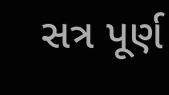સત્ર પૂર્ણ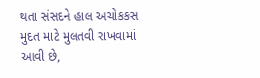થતા સંસદને હાલ અચોકકસ મુદત માટે મુલતવી રાખવામાં આવી છે,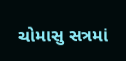ચોમાસુ સત્રમાં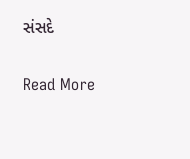સંસદે

Read More